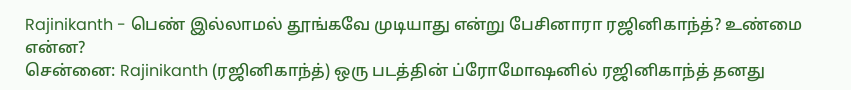Rajinikanth - பெண் இல்லாமல் தூங்கவே முடியாது என்று பேசினாரா ரஜினிகாந்த்? உண்மை என்ன?
சென்னை: Rajinikanth (ரஜினிகாந்த்) ஒரு படத்தின் ப்ரோமோஷனில் ரஜினிகாந்த் தனது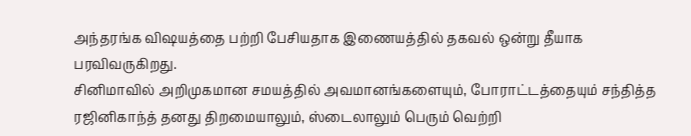அந்தரங்க விஷயத்தை பற்றி பேசியதாக இணையத்தில் தகவல் ஒன்று தீயாக பரவிவருகிறது.
சினிமாவில் அறிமுகமான சமயத்தில் அவமானங்களையும், போராட்டத்தையும் சந்தித்த ரஜினிகாந்த் தனது திறமையாலும், ஸ்டைலாலும் பெரும் வெற்றி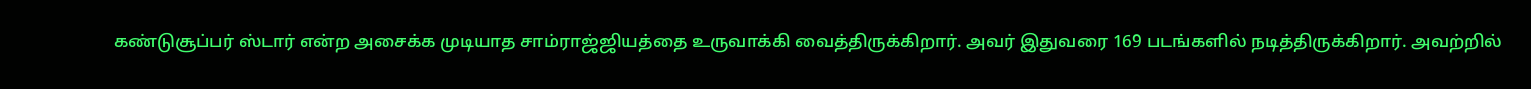கண்டுசூப்பர் ஸ்டார் என்ற அசைக்க முடியாத சாம்ராஜ்ஜியத்தை உருவாக்கி வைத்திருக்கிறார். அவர் இதுவரை 169 படங்களில் நடித்திருக்கிறார். அவற்றில்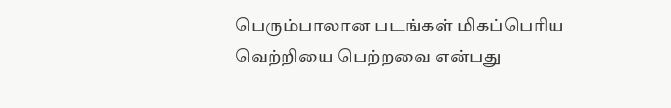பெரும்பாலான படங்கள் மிகப்பெரிய வெற்றியை பெற்றவை என்பது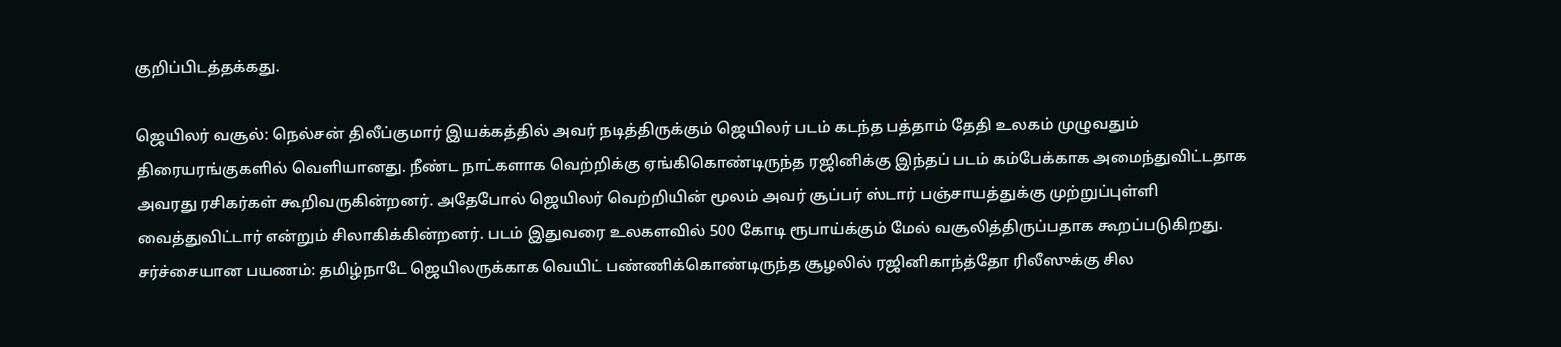குறிப்பிடத்தக்கது.

ஜெயிலர் வசூல்: நெல்சன் திலீப்குமார் இயக்கத்தில் அவர் நடித்திருக்கும் ஜெயிலர் படம் கடந்த பத்தாம் தேதி உலகம் முழுவதும் திரையரங்குகளில் வெளியானது. நீண்ட நாட்களாக வெற்றிக்கு ஏங்கிகொண்டிருந்த ரஜினிக்கு இந்தப் படம் கம்பேக்காக அமைந்துவிட்டதாக அவரது ரசிகர்கள் கூறிவருகின்றனர். அதேபோல் ஜெயிலர் வெற்றியின் மூலம் அவர் சூப்பர் ஸ்டார் பஞ்சாயத்துக்கு முற்றுப்புள்ளி வைத்துவிட்டார் என்றும் சிலாகிக்கின்றனர். படம் இதுவரை உலகளவில் 500 கோடி ரூபாய்க்கும் மேல் வசூலித்திருப்பதாக கூறப்படுகிறது.
சர்ச்சையான பயணம்: தமிழ்நாடே ஜெயிலருக்காக வெயிட் பண்ணிக்கொண்டிருந்த சூழலில் ரஜினிகாந்த்தோ ரிலீஸுக்கு சில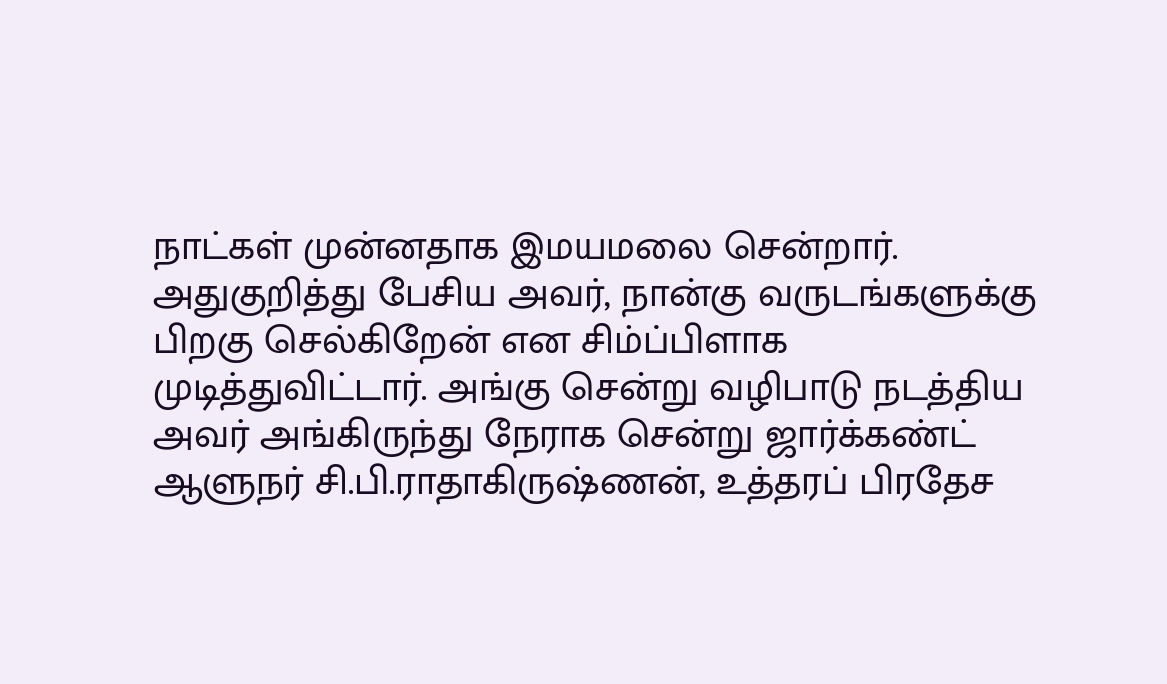நாட்கள் முன்னதாக இமயமலை சென்றார். அதுகுறித்து பேசிய அவர், நான்கு வருடங்களுக்கு பிறகு செல்கிறேன் என சிம்ப்பிளாக முடித்துவிட்டார். அங்கு சென்று வழிபாடு நடத்திய அவர் அங்கிருந்து நேராக சென்று ஜார்க்கண்ட் ஆளுநர் சி.பி.ராதாகிருஷ்ணன், உத்தரப் பிரதேச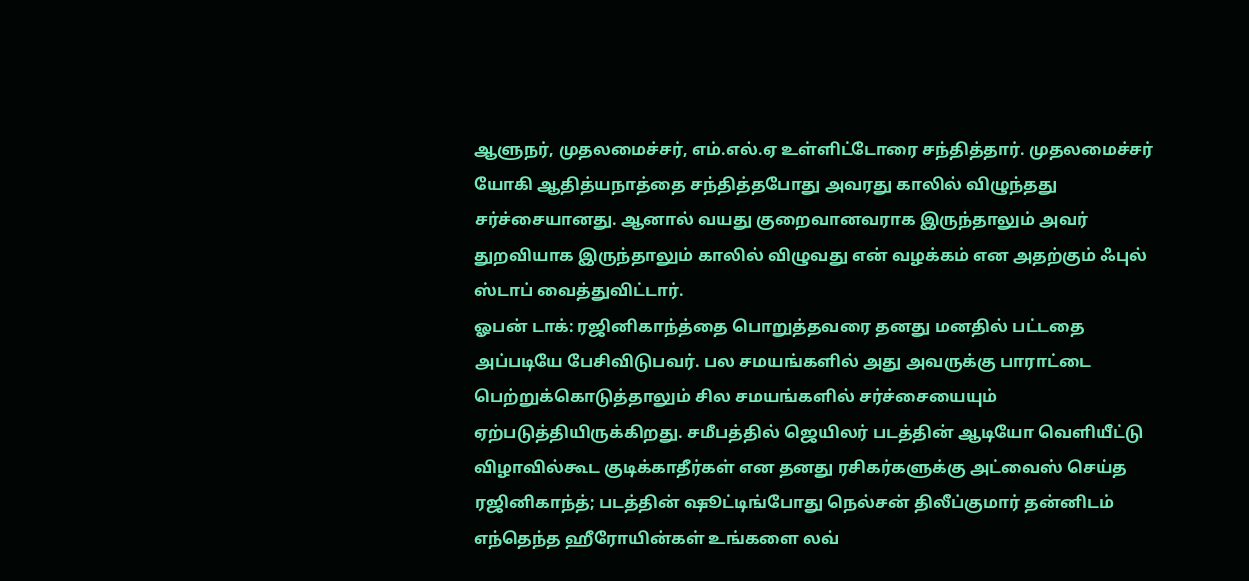ஆளுநர், முதலமைச்சர், எம்.எல்.ஏ உள்ளிட்டோரை சந்தித்தார். முதலமைச்சர் யோகி ஆதித்யநாத்தை சந்தித்தபோது அவரது காலில் விழுந்தது சர்ச்சையானது. ஆனால் வயது குறைவானவராக இருந்தாலும் அவர் துறவியாக இருந்தாலும் காலில் விழுவது என் வழக்கம் என அதற்கும் ஃபுல் ஸ்டாப் வைத்துவிட்டார்.
ஓபன் டாக்: ரஜினிகாந்த்தை பொறுத்தவரை தனது மனதில் பட்டதை அப்படியே பேசிவிடுபவர். பல சமயங்களில் அது அவருக்கு பாராட்டை பெற்றுக்கொடுத்தாலும் சில சமயங்களில் சர்ச்சையையும் ஏற்படுத்தியிருக்கிறது. சமீபத்தில் ஜெயிலர் படத்தின் ஆடியோ வெளியீட்டு விழாவில்கூட குடிக்காதீர்கள் என தனது ரசிகர்களுக்கு அட்வைஸ் செய்த ரஜினிகாந்த்; படத்தின் ஷூட்டிங்போது நெல்சன் திலீப்குமார் தன்னிடம் எந்தெந்த ஹீரோயின்கள் உங்களை லவ்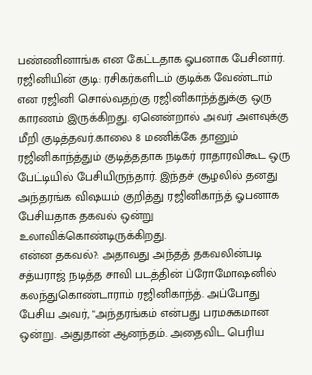பண்ணினாங்க என கேட்டதாக ஓபனாக பேசினார்.
ரஜினியின் குடி: ரசிகர்களிடம் குடிக்க வேண்டாம் என ரஜினி சொல்வதற்கு ரஜினிகாந்த்துக்கு ஒரு காரணம் இருக்கிறது. ஏனென்றால் அவர் அளவுக்கு மீறி குடித்தவர்.காலை 8 மணிக்கே தானும் ரஜினிகாந்த்தும் குடித்ததாக நடிகர் ராதாரவிகூட ஒரு பேட்டியில் பேசியிருந்தார். இந்தச் சூழலில் தனது அந்தரங்க விஷயம் குறித்து ரஜினிகாந்த் ஓபனாக பேசியதாக தகவல் ஒன்று உலாவிக்கொண்டிருக்கிறது.
என்ன தகவல்?: அதாவது அந்தத் தகவலின்படி சத்யராஜ் நடித்த சாவி படத்தின் ப்ரோமோஷனில் கலந்துகொண்டாராம் ரஜினிகாந்த். அப்போது பேசிய அவர், "அந்தரங்கம் என்பது பரமசுகமான ஒன்று. அதுதான் ஆனந்தம். அதைவிட பெரிய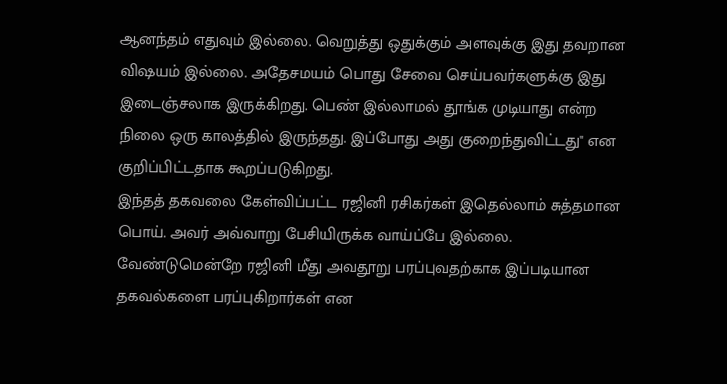ஆனந்தம் எதுவும் இல்லை. வெறுத்து ஒதுக்கும் அளவுக்கு இது தவறான விஷயம் இல்லை. அதேசமயம் பொது சேவை செய்பவர்களுக்கு இது இடைஞ்சலாக இருக்கிறது. பெண் இல்லாமல் தூங்க முடியாது என்ற நிலை ஒரு காலத்தில் இருந்தது. இப்போது அது குறைந்துவிட்டது" என குறிப்பிட்டதாக கூறப்படுகிறது.
இந்தத் தகவலை கேள்விப்பட்ட ரஜினி ரசிகர்கள் இதெல்லாம் சுத்தமான பொய். அவர் அவ்வாறு பேசியிருக்க வாய்ப்பே இல்லை. வேண்டுமென்றே ரஜினி மீது அவதூறு பரப்புவதற்காக இப்படியான தகவல்களை பரப்புகிறார்கள் என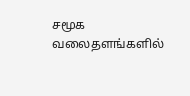சமூக வலைதளங்களில்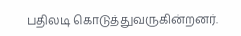பதிலடி கொடுத்துவருகின்றனர்.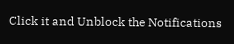Click it and Unblock the Notifications